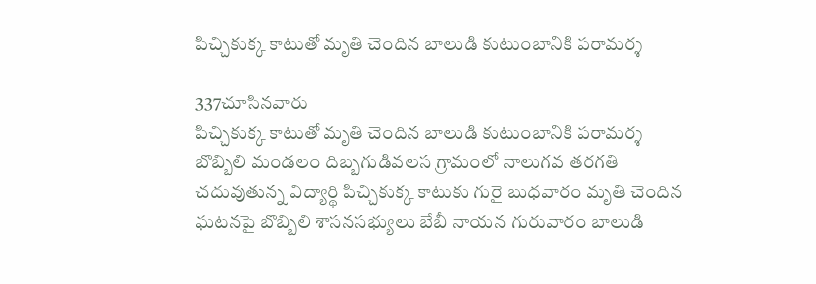పిచ్చికుక్క కాటుతో మృతి చెందిన బాలుడి కుటుంబానికి పరామర్శ

337చూసినవారు
పిచ్చికుక్క కాటుతో మృతి చెందిన బాలుడి కుటుంబానికి పరామర్శ
బొబ్బిలి మండలం దిబ్బగుడివలస గ్రామంలో నాలుగవ తరగతి చదువుతున్న విద్యార్థి పిచ్చికుక్క కాటుకు గురై బుధవారం మృతి చెందిన ఘటనపై బొబ్బిలి శాసనసభ్యులు బేబీ నాయన గురువారం బాలుడి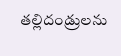తల్లిదండ్రులను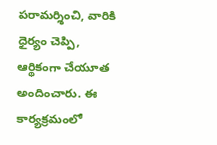పరామర్శించి, వారికి ధైర్యం చెప్పి, ఆర్థికంగా చేయూత అందించారు. ఈ కార్యక్రమంలో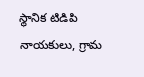స్థానిక టిడిపి నాయకులు, గ్రామ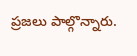ప్రజలు పాల్గొన్నారు.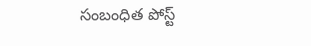సంబంధిత పోస్ట్